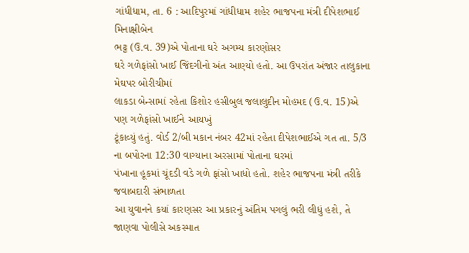ગાંધીધામ, તા. 6 : આદિપુરમાં ગાંધીધામ શહેર ભાજપના મંત્રી દીપેશભાઈ મિનાક્ષીબેન
ભટ્ટ (ઉ.વ. 39)એ પોતાના ઘરે અગમ્ય કારણોસર
ઘરે ગળેફાંસો ખાઈ જિંદગીનો અંત આણ્યો હતો. આ ઉપરાંત અંજાર તાલુકાના મેઘપર બોરીચીમાં
લાકડા બેન્સામાં રહેતા કિશોર હસીબુલ જલાલુદીન મોહમદ (ઉ.વ. 15)એ પણ ગળેફાંસો ખાઈને આયખું
ટૂંકાવ્યું હતું. વોર્ડ 2/બી મકાન નંબર 42માં રહેતા દીપેશભાઈએ ગત તા. 5/3 ના બપોરના 12:30 વાગ્યાના અરસામાં પોતાના ઘરમાં
પંખાના હૂકમાં ચૂંદડી વડે ગળે ફાંસો ખાધો હતો. શહેર ભાજપના મંત્રી તરીકે જવાબદારી સંભાળતા
આ યુવાનને કયાં કારણસર આ પ્રકારનું અંતિમ પગલું ભરી લીધું હશે, તે જાણવા પોલીસે અકસ્માત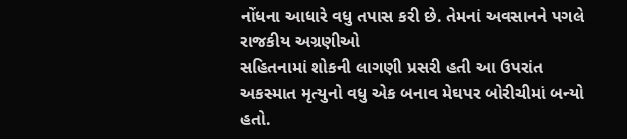નોંધના આધારે વધુ તપાસ કરી છે. તેમનાં અવસાનને પગલે રાજકીય અગ્રણીઓ
સહિતનામાં શોકની લાગણી પ્રસરી હતી આ ઉપરાંત
અકસ્માત મૃત્યુનો વધુ એક બનાવ મેઘપર બોરીચીમાં બન્યો હતો.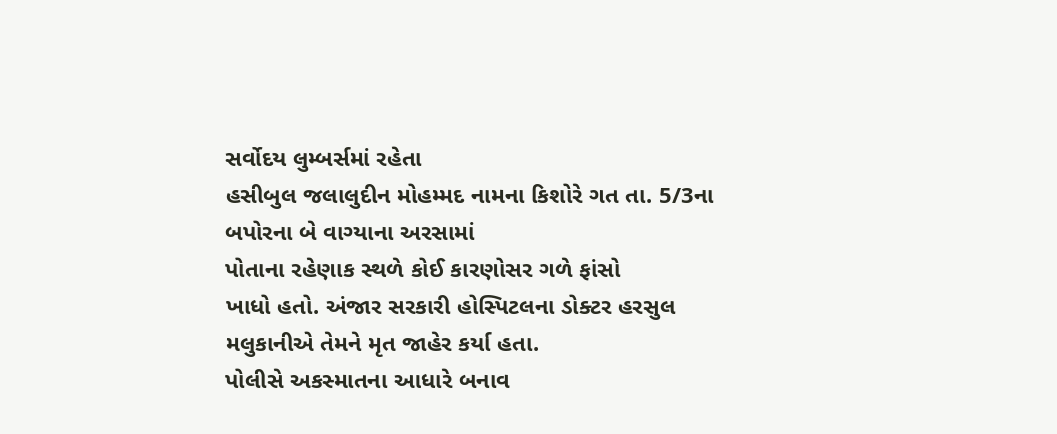સર્વોદય લુમ્બર્સમાં રહેતા
હસીબુલ જલાલુદીન મોહમ્મદ નામના કિશોરે ગત તા. 5/3ના બપોરના બે વાગ્યાના અરસામાં
પોતાના રહેણાક સ્થળે કોઈ કારણોસર ગળે ફાંસો
ખાધો હતો. અંજાર સરકારી હોસ્પિટલના ડોક્ટર હરસુલ મલુકાનીએ તેમને મૃત જાહેર કર્યા હતા.
પોલીસે અકસ્માતના આધારે બનાવ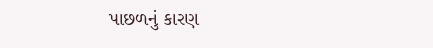પાછળનું કારણ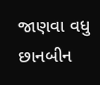જાણવા વધુ છાનબીન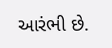આરંભી છે.